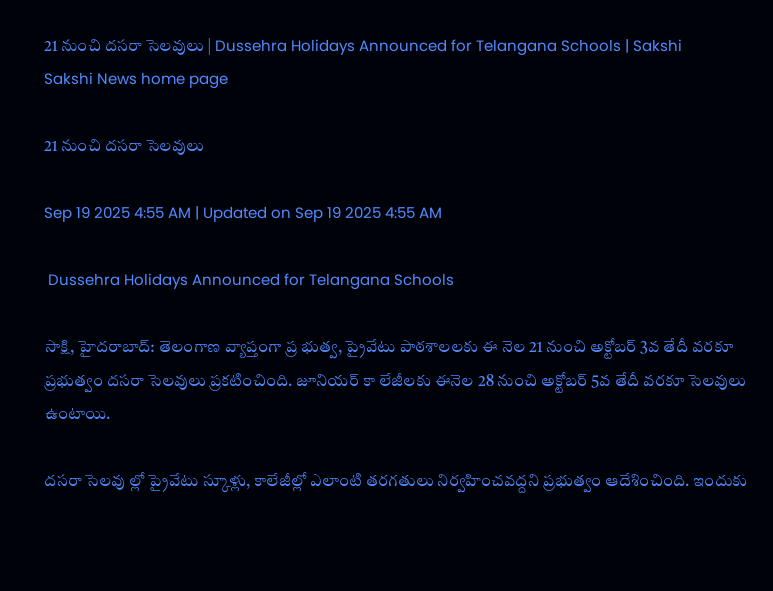21 నుంచి దసరా సెలవులు | Dussehra Holidays Announced for Telangana Schools | Sakshi
Sakshi News home page

21 నుంచి దసరా సెలవులు

Sep 19 2025 4:55 AM | Updated on Sep 19 2025 4:55 AM

 Dussehra Holidays Announced for Telangana Schools

సాక్షి, హైదరాబాద్‌: తెలంగాణ వ్యాప్తంగా ప్ర భుత్వ, ప్రైవేటు పాఠశాలలకు ఈ నెల 21 నుంచి అక్టోబర్‌ 3వ తేదీ వరకూ ప్రభుత్వం దసరా సెలవులు ప్రకటించింది. జూనియర్‌ కా లేజీలకు ఈనెల 28 నుంచి అక్టోబర్‌ 5వ తేదీ వరకూ సెలవులు ఉంటాయి.

దసరా సెలవు ల్లో ప్రైవేటు స్కూళ్లు, కాలేజీల్లో ఎలాంటి తరగతులు నిర్వహించవద్దని ప్రభుత్వం ఆదేశించింది. ఇందుకు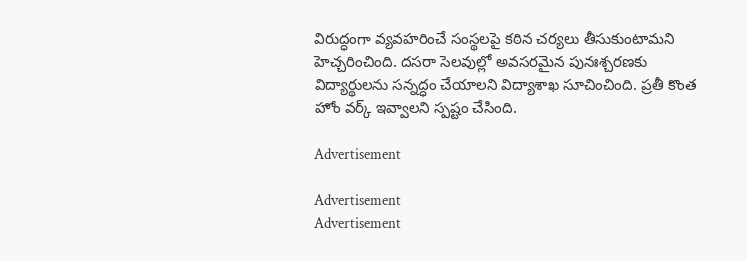విరుద్ధంగా వ్యవహరించే సంస్థలపై కఠిన చర్యలు తీసుకుంటామని హెచ్చరించింది. దసరా సెలవుల్లో అవసరమైన పునఃశ్చరణకు విద్యార్థులను సన్నద్ధం చేయాలని విద్యాశాఖ సూచించింది. ప్రతీ కొంత హోం వర్క్‌ ఇవ్వాలని స్పష్టం చేసింది.

Advertisement

Advertisement
Advertisement